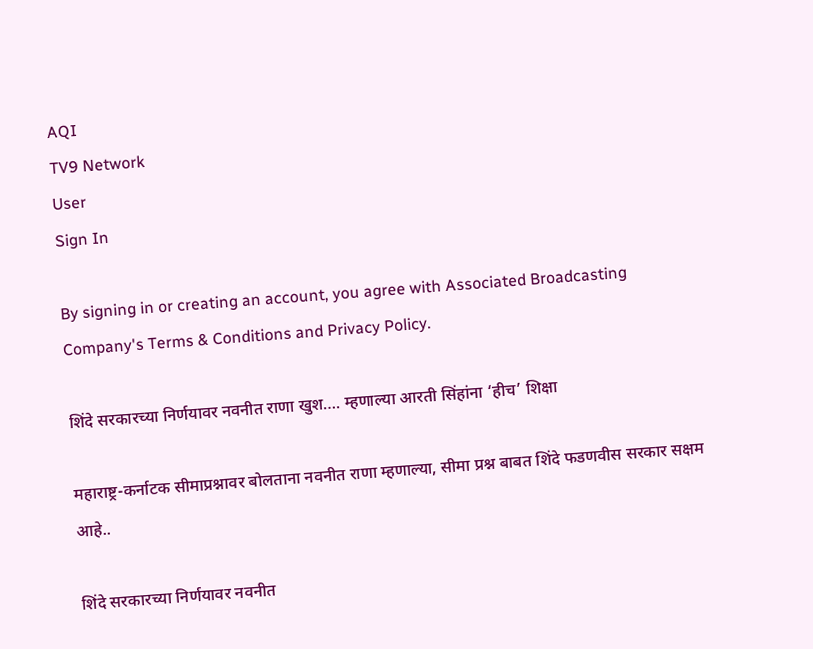AQI
TV9 Network
User
Sign In

By signing in or creating an account, you agree with Associated Broadcasting Company's Terms & Conditions and Privacy Policy.

शिंदे सरकारच्या निर्णयावर नवनीत राणा खुश…. म्हणाल्या आरती सिंहांना ‘हीच’ शिक्षा

महाराष्ट्र-कर्नाटक सीमाप्रश्नावर बोलताना नवनीत राणा म्हणाल्या, सीमा प्रश्न बाबत शिंदे फडणवीस सरकार सक्षम आहे..

शिंदे सरकारच्या निर्णयावर नवनीत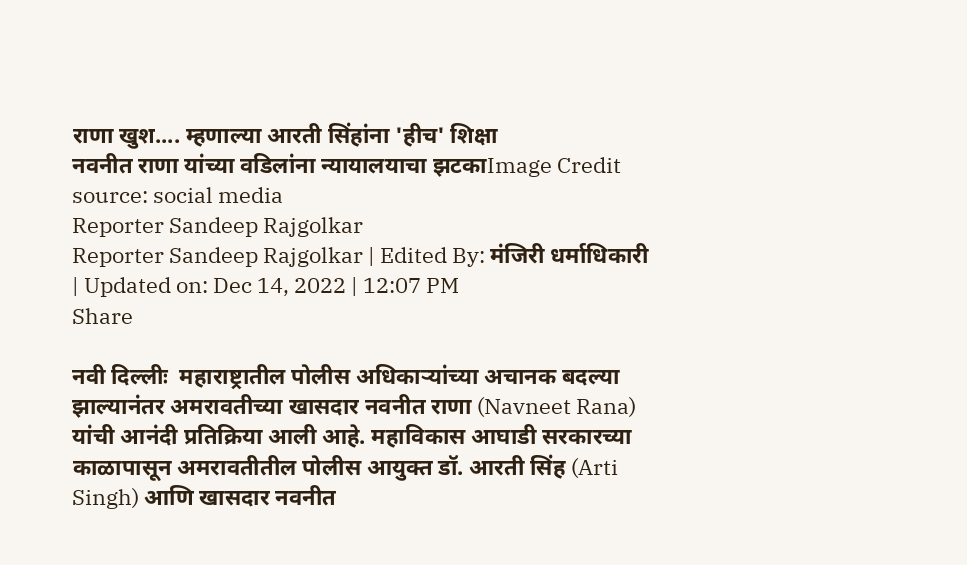राणा खुश.... म्हणाल्या आरती सिंहांना 'हीच' शिक्षा
नवनीत राणा यांच्या वडिलांना न्यायालयाचा झटकाImage Credit source: social media
Reporter Sandeep Rajgolkar
Reporter Sandeep Rajgolkar | Edited By: मंजिरी धर्माधिकारी | Updated on: Dec 14, 2022 | 12:07 PM
Share

नवी दिल्लीः  महाराष्ट्रातील पोलीस अधिकाऱ्यांच्या अचानक बदल्या झाल्यानंतर अमरावतीच्या खासदार नवनीत राणा (Navneet Rana) यांची आनंदी प्रतिक्रिया आली आहे. महाविकास आघाडी सरकारच्या काळापासून अमरावतीतील पोलीस आयुक्त डॉ. आरती सिंह (Arti Singh) आणि खासदार नवनीत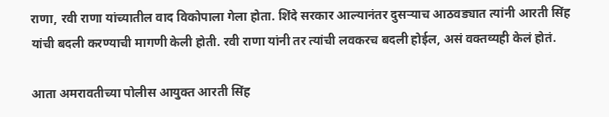राणा, रवी राणा यांच्यातील वाद विकोपाला गेला होता. शिंदे सरकार आल्यानंतर दुसऱ्याच आठवड्यात त्यांनी आरती सिंह यांची बदली करण्याची मागणी केली होती. रवी राणा यांनी तर त्यांची लवकरच बदली होईल, असं वक्तव्यही केलं होतं.

आता अमरावतीच्या पोलीस आयुक्त आरती सिंह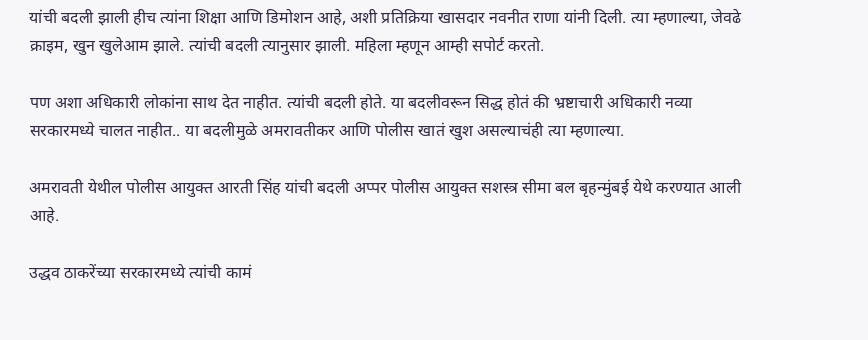यांची बदली झाली हीच त्यांना शिक्षा आणि डिमोशन आहे, अशी प्रतिक्रिया खासदार नवनीत राणा यांनी दिली. त्या म्हणाल्या, जेवढे क्राइम, खुन खुलेआम झाले. त्यांची बदली त्यानुसार झाली. महिला म्हणून आम्ही सपोर्ट करतो.

पण अशा अधिकारी लोकांना साथ देत नाहीत. त्यांची बदली होते. या बदलीवरून सिद्ध होतं की भ्रष्टाचारी अधिकारी नव्या सरकारमध्ये चालत नाहीत.. या बदलीमुळे अमरावतीकर आणि पोलीस खातं खुश असल्याचंही त्या म्हणाल्या.

अमरावती येथील पोलीस आयुक्त आरती सिंह यांची बदली अप्पर पोलीस आयुक्त सशस्त्र सीमा बल बृहन्मुंबई येथे करण्यात आली आहे.

उद्धव ठाकरेंच्या सरकारमध्ये त्यांची कामं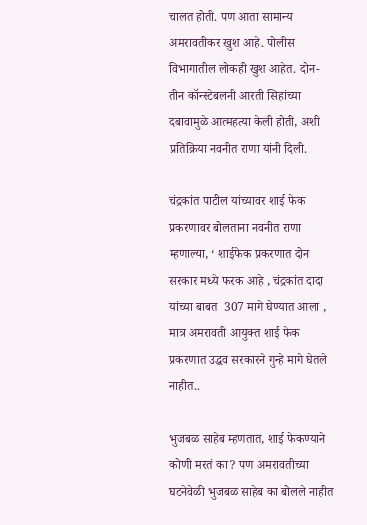चालत होती. पण आता सामान्य अमरावतीकर खुश आहे. पोलीस विभागातील लोकही खुश आहेत. दोन-तीन कॉन्स्टेबलनी आरती सिहांच्या दबावामुळे आत्महत्या केली होती, अशी प्रतिक्रिया नवनीत राणा यांनी दिली.

चंद्रकांत पाटील यांच्यावर शाई फेक प्रकरणावर बोलताना नवनीत राणा म्हणाल्या, ‘ शाईफेक प्रकरणात दोन सरकार मध्ये फरक आहे , चंद्रकांत दादा यांच्या बाबत  307 मागे घेण्यात आला , मात्र अमरावती आयुक्त शाई फेक प्रकरणात उद्धव सरकारने गुन्हे मागे घेतले नाहीत..

भुजबळ साहेब म्हणतात, शाई फेकण्याने कोणी मरतं का? पण अमरावतीच्या घटनेवेळी भुजबळ साहेब का बोलले नाहीत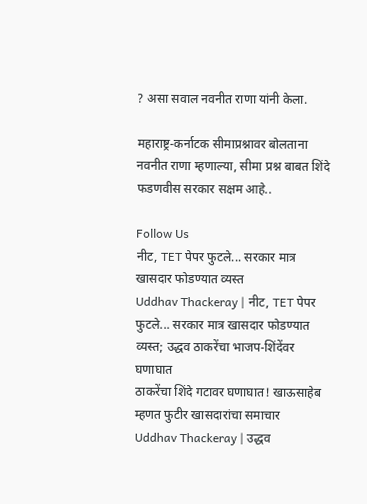? असा सवाल नवनीत राणा यांनी केला.

महाराष्ट्र-कर्नाटक सीमाप्रश्नावर बोलताना नवनीत राणा म्हणाल्या, सीमा प्रश्न बाबत शिंदे फडणवीस सरकार सक्षम आहे..

Follow Us
नीट, TET पेपर फुटले... सरकार मात्र खासदार फोडण्यात व्यस्त
Uddhav Thackeray | नीट, TET पेपर फुटले... सरकार मात्र खासदार फोडण्यात व्यस्त; उद्धव ठाकरेंचा भाजप-शिंदेंवर घणाघात
ठाकरेंचा शिंदे गटावर घणाघात! खाऊसाहेब म्हणत फुटीर खासदारांचा समाचार
Uddhav Thackeray | उद्धव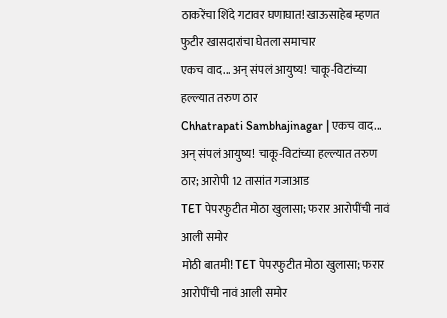ठाकरेंचा शिंदे गटावर घणाघात! खाऊसाहेब म्हणत फुटीर खासदारांचा घेतला समाचार
एकच वाद... अन् संपलं आयुष्य! चाकू-विटांच्या हल्ल्यात तरुण ठार
Chhatrapati Sambhajinagar | एकच वाद... अन् संपलं आयुष्य! चाकू-विटांच्या हल्ल्यात तरुण ठार; आरोपी 12 तासांत गजाआड
TET पेपरफुटीत मोठा खुलासा; फरार आरोपींची नावं आली समोर
मोठी बातमी! TET पेपरफुटीत मोठा खुलासा; फरार आरोपींची नावं आली समोर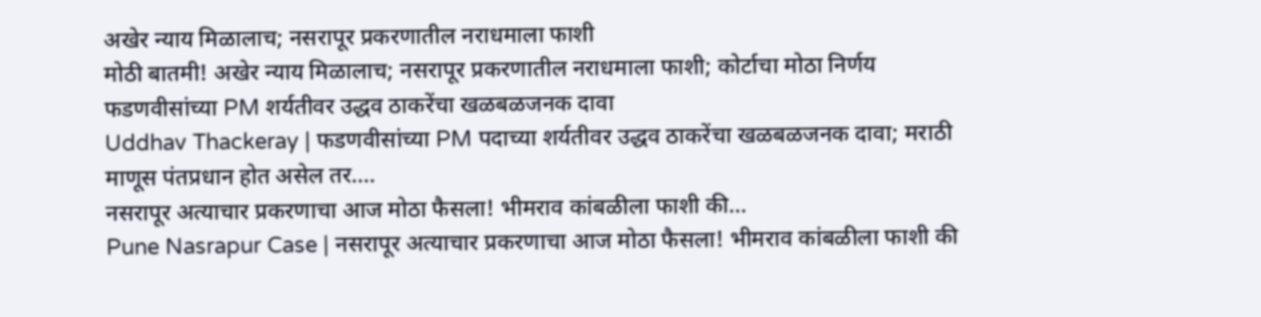अखेर न्याय मिळालाच; नसरापूर प्रकरणातील नराधमाला फाशी
मोठी बातमी! अखेर न्याय मिळालाच; नसरापूर प्रकरणातील नराधमाला फाशी; कोर्टाचा मोठा निर्णय
फडणवीसांच्या PM शर्यतीवर उद्धव ठाकरेंचा खळबळजनक दावा
Uddhav Thackeray | फडणवीसांच्या PM पदाच्या शर्यतीवर उद्धव ठाकरेंचा खळबळजनक दावा; मराठी माणूस पंतप्रधान होत असेल तर....
नसरापूर अत्याचार प्रकरणाचा आज मोठा फैसला! भीमराव कांबळीला फाशी की...
Pune Nasrapur Case | नसरापूर अत्याचार प्रकरणाचा आज मोठा फैसला! भीमराव कांबळीला फाशी की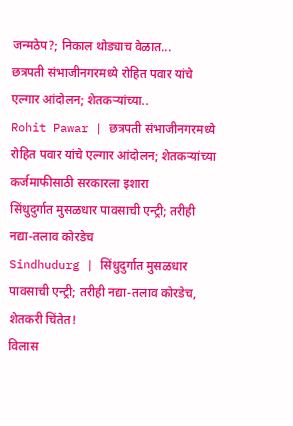जन्मठेप?; निकाल थोड्याच वेळात...
छत्रपती संभाजीनगरमध्ये रोहित पवार यांचे एल्गार आंदोलन; शेतकऱ्यांच्या..
Rohit Pawar | छत्रपती संभाजीनगरमध्ये रोहित पवार यांचे एल्गार आंदोलन; शेतकऱ्यांच्या कर्जमाफीसाठी सरकारला इशारा
सिंधुदुर्गात मुसळधार पावसाची एन्ट्री; तरीही नद्या-तलाव कोरडेच
Sindhudurg | सिंधुदुर्गात मुसळधार पावसाची एन्ट्री; तरीही नद्या-तलाव कोरडेच, शेतकरी चिंतेत!
विलास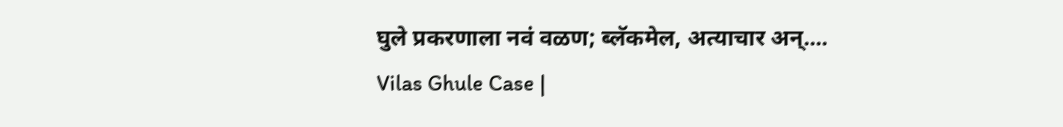घुले प्रकरणाला नवं वळण; ब्लॅकमेल, अत्याचार अन्....
Vilas Ghule Case |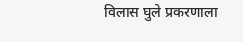विलास घुले प्रकरणाला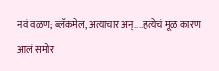नवं वळण; ब्लॅकमेल, अत्याचार अन्....हत्येचं मूळ कारण आलं समोर